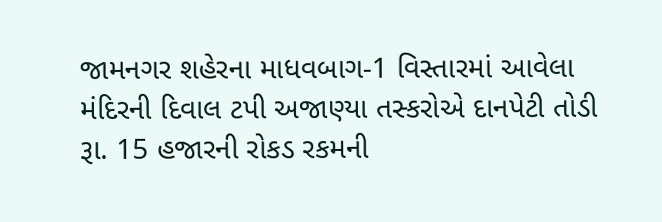જામનગર શહેરના માધવબાગ-1 વિસ્તારમાં આવેલા મંદિરની દિવાલ ટપી અજાણ્યા તસ્કરોએ દાનપેટી તોડી રૂા. 15 હજારની રોકડ રકમની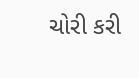ચોરી કરી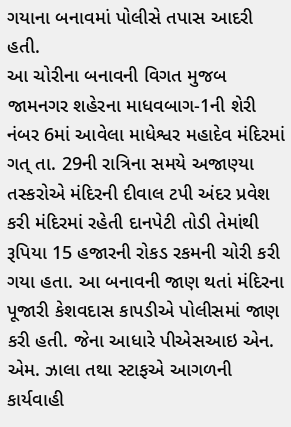ગયાના બનાવમાં પોલીસે તપાસ આદરી હતી.
આ ચોરીના બનાવની વિગત મુજબ જામનગર શહેરના માધવબાગ-1ની શેરી નંબર 6માં આવેલા માધેશ્વર મહાદેવ મંદિરમાં ગત્ તા. 29ની રાત્રિના સમયે અજાણ્યા તસ્કરોએ મંદિરની દીવાલ ટપી અંદર પ્રવેશ કરી મંદિરમાં રહેતી દાનપેટી તોડી તેમાંથી રૂપિયા 15 હજારની રોકડ રકમની ચોરી કરી ગયા હતા. આ બનાવની જાણ થતાં મંદિરના પૂજારી કેશવદાસ કાપડીએ પોલીસમાં જાણ કરી હતી. જેના આધારે પીએસઆઇ એન. એમ. ઝાલા તથા સ્ટાફએ આગળની કાર્યવાહી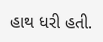હાથ ધરી હતી.